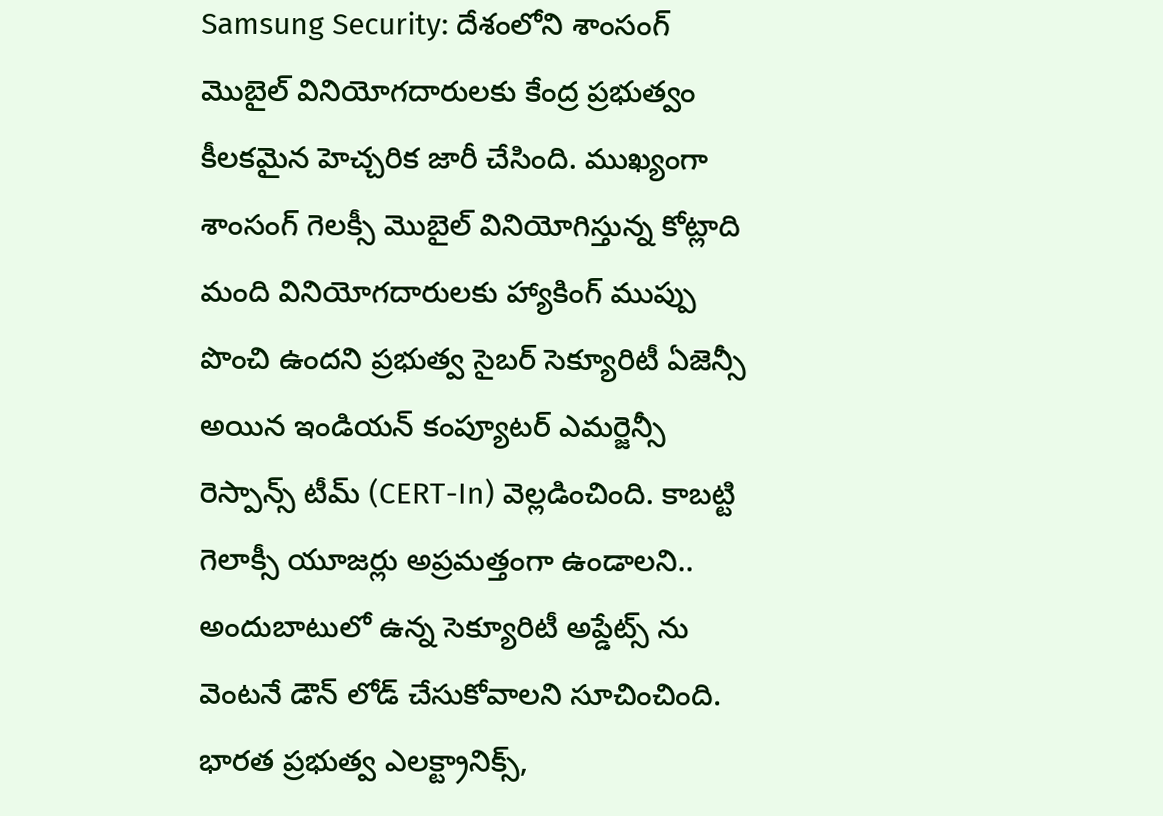Samsung Security: దేశంలోని శాంసంగ్ మొబైల్ వినియోగదారులకు కేంద్ర ప్రభుత్వం కీలకమైన హెచ్చరిక జారీ చేసింది. ముఖ్యంగా శాంసంగ్ గెలక్సీ మెుబైల్ వినియోగిస్తున్న కోట్లాది మంది వినియోగదారులకు హ్యాకింగ్ ముప్పు పొంచి ఉందని ప్రభుత్వ సైబర్ సెక్యూరిటీ ఏజెన్సీ అయిన ఇండియన్ కంప్యూటర్ ఎమర్జెన్సీ రెస్పాన్స్ టీమ్ (CERT-In) వెల్లడించింది. కాబట్టి గెలాక్సీ యూజర్లు అప్రమత్తంగా ఉండాలని.. అందుబాటులో ఉన్న సెక్యూరిటీ అప్డేట్స్ ను వెంటనే డౌన్ లోడ్ చేసుకోవాలని సూచించింది.
భారత ప్రభుత్వ ఎలక్ట్రానిక్స్,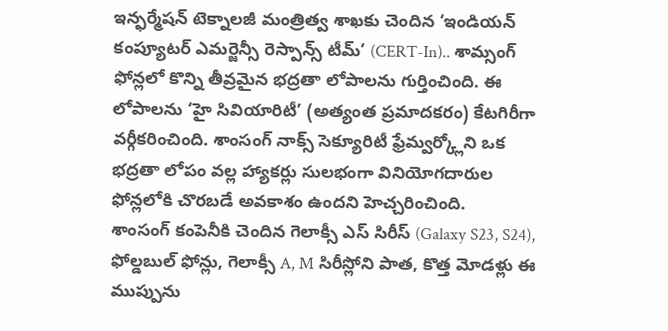ఇన్ఫర్మేషన్ టెక్నాలజీ మంత్రిత్వ శాఖకు చెందిన ‘ఇండియన్ కంప్యూటర్ ఎమర్జెన్సీ రెస్పాన్స్ టీమ్’ (CERT-In).. శామ్సంగ్ ఫోన్లలో కొన్ని తీవ్రమైన భద్రతా లోపాలను గుర్తించింది. ఈ లోపాలను ‘హై సివియారిటీ’ (అత్యంత ప్రమాదకరం) కేటగిరీగా వర్గీకరించింది. శాంసంగ్ నాక్స్ సెక్యూరిటీ ఫ్రేమ్వర్క్లోని ఒక భద్రతా లోపం వల్ల హ్యాకర్లు సులభంగా వినియోగదారుల ఫోన్లలోకి చొరబడే అవకాశం ఉందని హెచ్చరించింది.
శాంసంగ్ కంపెనీకి చెందిన గెలాక్సీ ఎస్ సిరీస్ (Galaxy S23, S24), ఫోల్డబుల్ ఫోన్లు, గెలాక్సీ A, M సిరీస్లోని పాత, కొత్త మోడళ్లు ఈ ముప్పును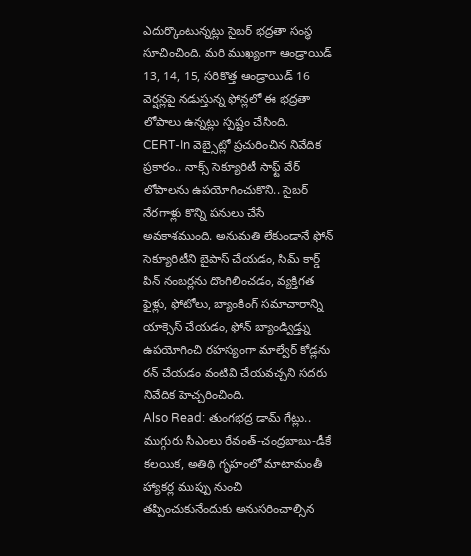ఎదుర్కొంటున్నట్లు సైబర్ భద్రతా సంస్థ సూచించింది. మరి ముఖ్యంగా ఆండ్రాయిడ్ 13, 14, 15, సరికొత్త ఆండ్రాయిడ్ 16 వెర్షన్లపై నడుస్తున్న ఫోన్లలో ఈ భద్రతా లోపాలు ఉన్నట్లు స్పష్టం చేసింది.
CERT-In వెబ్సైట్లో ప్రచురించిన నివేదిక ప్రకారం.. నాక్స్ సెక్యూరిటీ సాఫ్ట్ వేర్ లోపాలను ఉపయోగించుకొని.. సైబర్ నేరగాళ్లు కొన్ని పనులు చేసే అవకాశముంది. అనుమతి లేకుండానే ఫోన్ సెక్యూరిటీని బైపాస్ చేయడం, సిమ్ కార్డ్ పిన్ నంబర్లను దొంగిలించడం, వ్యక్తిగత ఫైళ్లు, ఫోటోలు, బ్యాంకింగ్ సమాచారాన్ని యాక్సెస్ చేయడం, ఫోన్ బ్యాండ్విడ్త్ను ఉపయోగించి రహస్యంగా మాల్వేర్ కోడ్లను రన్ చేయడం వంటివి చేయవచ్చని సదరు నివేదిక హెచ్చరించింది.
Also Read: తుంగభద్ర డామ్ గేట్లు.. ముగ్గురు సీఎంలు రేవంత్-చంద్రబాబు-డీకే కలయిక, అతిథి గృహంలో మాటామంతీ
హ్యాకర్ల ముప్పు నుంచి తప్పించుకునేందుకు అనుసరించాల్సిన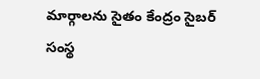మార్గాలను సైతం కేంద్రం సైబర్ సంస్థ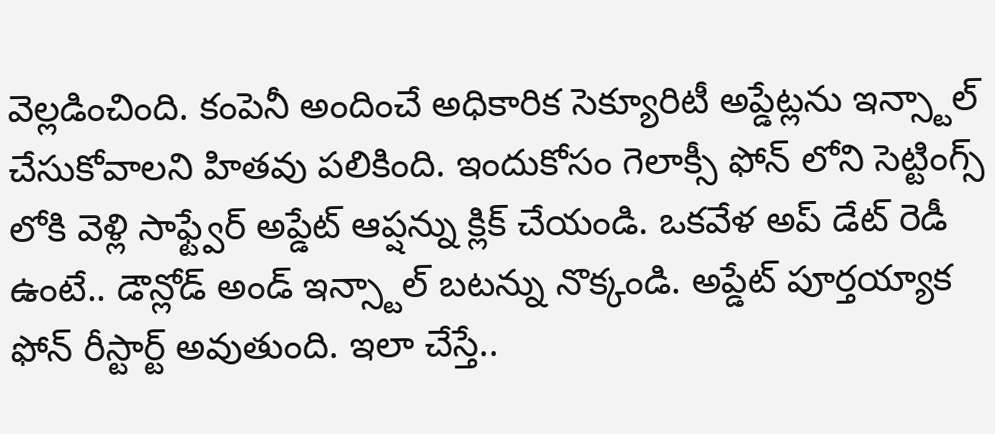వెల్లడించింది. కంపెనీ అందించే అధికారిక సెక్యూరిటీ అప్డేట్లను ఇన్స్టాల్ చేసుకోవాలని హితవు పలికింది. ఇందుకోసం గెలాక్సీ ఫోన్ లోని సెట్టింగ్స్ లోకి వెళ్లి సాఫ్ట్వేర్ అప్డేట్ ఆప్షన్ను క్లిక్ చేయండి. ఒకవేళ అప్ డేట్ రెడీ ఉంటే.. డౌన్లోడ్ అండ్ ఇన్స్టాల్ బటన్ను నొక్కండి. అప్డేట్ పూర్తయ్యాక ఫోన్ రీస్టార్ట్ అవుతుంది. ఇలా చేస్తే..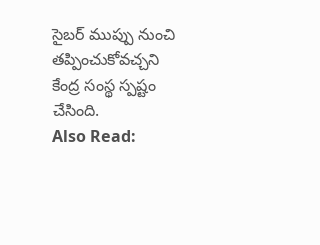సైబర్ ముప్పు నుంచి తప్పించుకోవచ్చని కేంద్ర సంస్థ స్పష్టం చేసింది.
Also Read: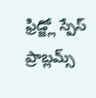ఫ్రిడ్జ్లో స్పేస్ ప్రాబ్లమ్స్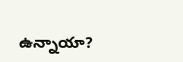ఉన్నాయా?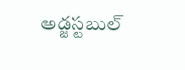అడ్జస్టబుల్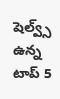షెల్వ్స్ ఉన్న టాప్ 5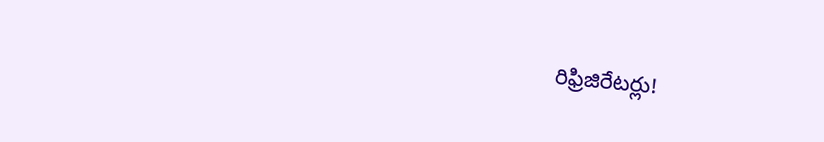రిఫ్రిజిరేటర్లు!